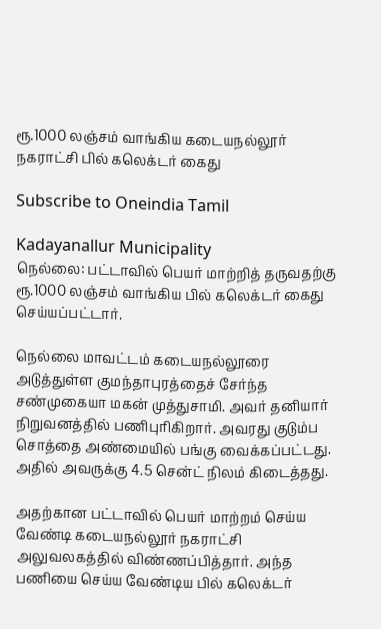ரூ.1000 லஞ்சம் வாங்கிய கடையநல்லூர் நகராட்சி பில் கலெக்டர் கைது

Subscribe to Oneindia Tamil

Kadayanallur Municipality
நெல்லை: பட்டாவில் பெயர் மாற்றித் தருவதற்கு ரூ.1000 லஞ்சம் வாங்கிய பில் கலெக்டர் கைது செய்யப்பட்டார்.

நெல்லை மாவட்டம் கடையநல்லூரை அடுத்துள்ள குமந்தாபுரத்தைச் சேர்ந்த சண்முகையா மகன் முத்துசாமி. அவர் தனியார் நிறுவனத்தில் பணிபுரிகிறார். அவரது குடும்ப சொத்தை அண்மையில் பங்கு வைக்கப்பட்டது. அதில் அவருக்கு 4.5 சென்ட் நிலம் கிடைத்தது.

அதற்கான பட்டாவில் பெயர் மாற்றம் செய்ய வேண்டி கடையநல்லூர் நகராட்சி அலுவலகத்தில் விண்ணப்பித்தார். அந்த பணியை செய்ய வேண்டிய பில் கலெக்டர்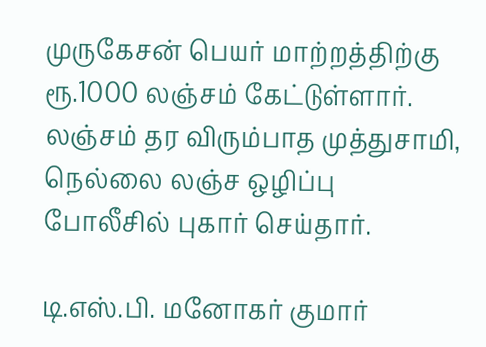முருகேசன் பெயர் மாற்றத்திற்கு ரூ.1000 லஞ்சம் கேட்டுள்ளார். லஞ்சம் தர விரும்பாத முத்துசாமி, நெல்லை லஞ்ச ஒழிப்பு போலீசில் புகார் செய்தார்.

டி.எஸ்.பி. மனோகர் குமார்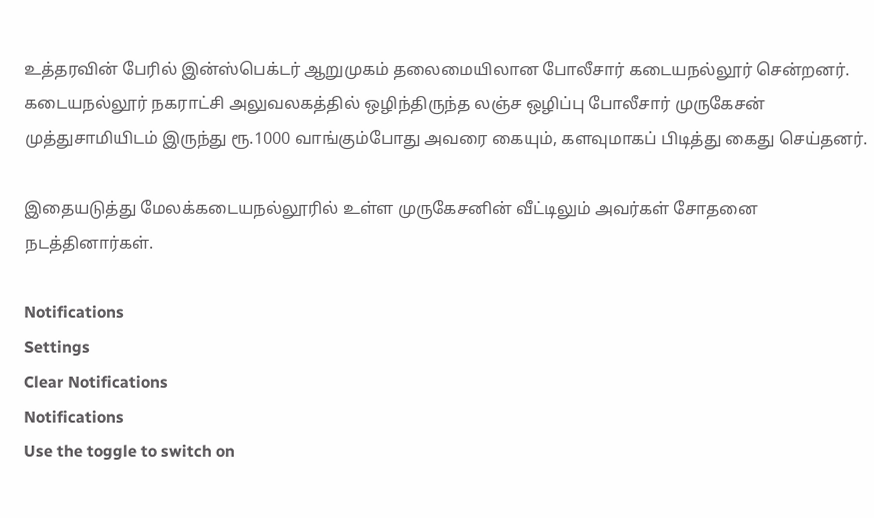உத்தரவின் பேரில் இன்ஸ்பெக்டர் ஆறுமுகம் தலைமையிலான போலீசார் கடையநல்லூர் சென்றனர். கடையநல்லூர் நகராட்சி அலுவலகத்தில் ஒழிந்திருந்த லஞ்ச ஒழிப்பு போலீசார் முருகேசன் முத்துசாமியிடம் இருந்து ரூ.1000 வாங்கும்போது அவரை கையும், களவுமாகப் பிடித்து கைது செய்தனர்.

இதையடுத்து மேலக்கடையநல்லூரில் உள்ள முருகேசனின் வீட்டிலும் அவர்கள் சோதனை நடத்தினார்கள்.

Notifications
Settings
Clear Notifications
Notifications
Use the toggle to switch on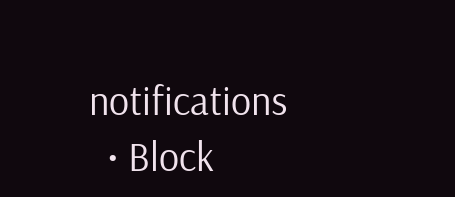notifications
  • Block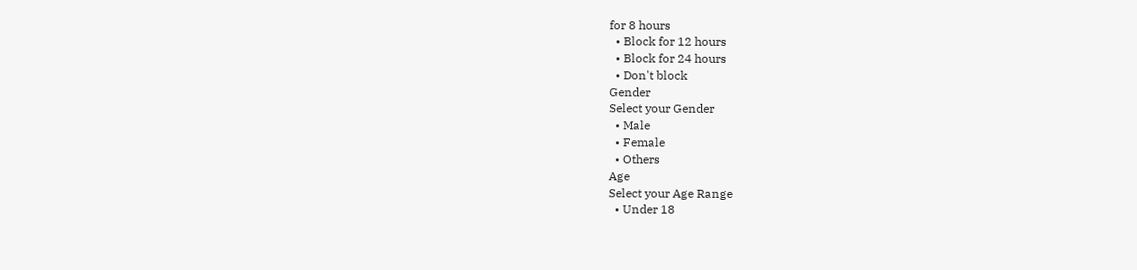for 8 hours
  • Block for 12 hours
  • Block for 24 hours
  • Don't block
Gender
Select your Gender
  • Male
  • Female
  • Others
Age
Select your Age Range
  • Under 18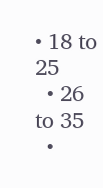• 18 to 25
  • 26 to 35
  •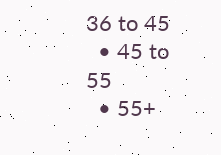36 to 45
  • 45 to 55
  • 55+